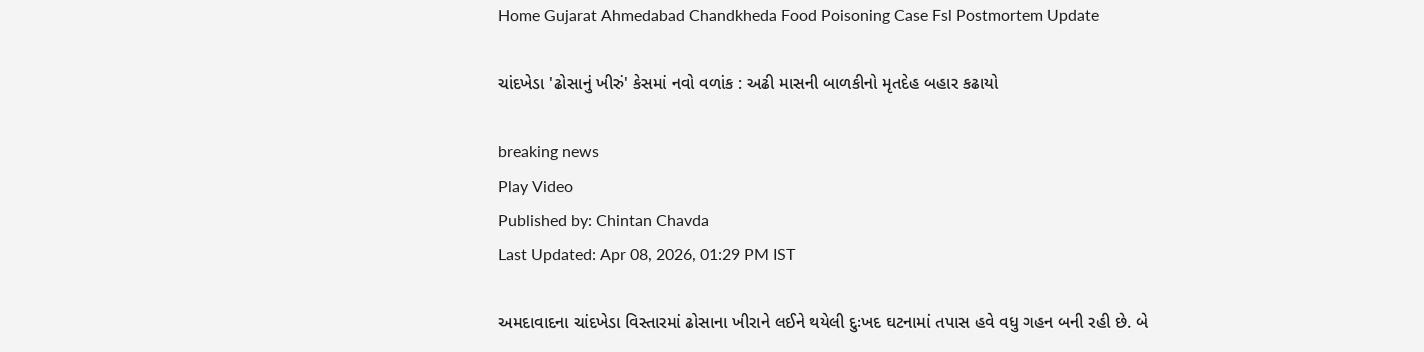Home Gujarat Ahmedabad Chandkheda Food Poisoning Case Fsl Postmortem Update

ચાંદખેડા 'ઢોસાનું ખીરું' કેસમાં નવો વળાંક : અઢી માસની બાળકીનો મૃતદેહ બહાર કઢાયો

breaking news
Play Video
Published by: Chintan Chavda
Last Updated: Apr 08, 2026, 01:29 PM IST

અમદાવાદના ચાંદખેડા વિસ્તારમાં ઢોસાના ખીરાને લઈને થયેલી દુઃખદ ઘટનામાં તપાસ હવે વધુ ગહન બની રહી છે. બે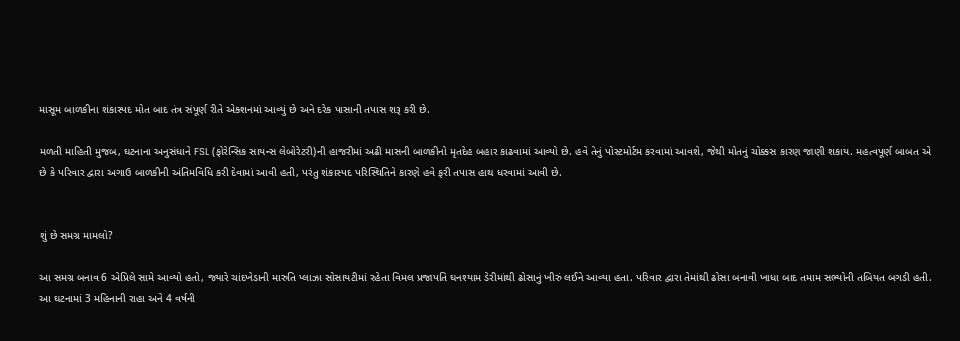માસૂમ બાળકીના શંકાસ્પદ મોત બાદ તંત્ર સંપૂર્ણ રીતે એક્શનમાં આવ્યું છે અને દરેક પાસાની તપાસ શરૂ કરી છે.

મળતી માહિતી મુજબ, ઘટનાના અનુસંધાને FSL (ફોરેન્સિક સાયન્સ લેબોરેટરી)ની હાજરીમાં અઢી માસની બાળકીનો મૃતદેહ બહાર કાઢવામાં આવ્યો છે. હવે તેનું પોસ્ટમોર્ટમ કરવામાં આવશે, જેથી મોતનું ચોક્કસ કારણ જાણી શકાય. મહત્વપૂર્ણ બાબત એ છે કે પરિવાર દ્વારા અગાઉ બાળકીની અંતિમવિધિ કરી દેવામાં આવી હતી, પરંતુ શંકાસ્પદ પરિસ્થિતિને કારણે હવે ફરી તપાસ હાથ ધરવામાં આવી છે.


શું છે સમગ્ર મામલો?

આ સમગ્ર બનાવ 6 એપ્રિલે સામે આવ્યો હતો, જ્યારે ચાંદખેડાની મારુતિ પ્લાઝા સોસાયટીમાં રહેતા વિમલ પ્રજાપતિ ઘનશ્યામ ડેરીમાંથી ઢોસાનું ખીરું લઈને આવ્યા હતા. પરિવાર દ્વારા તેમાંથી ઢોસા બનાવી ખાધા બાદ તમામ સભ્યોની તબિયત બગડી હતી. આ ઘટનામાં 3 મહિનાની રાહા અને 4 વર્ષની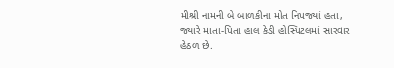મીશ્રી નામની બે બાળકીના મોત નિપજ્યાં હતા, જ્યારે માતા-પિતા હાલ કેડી હોસ્પિટલમાં સારવાર હેઠળ છે.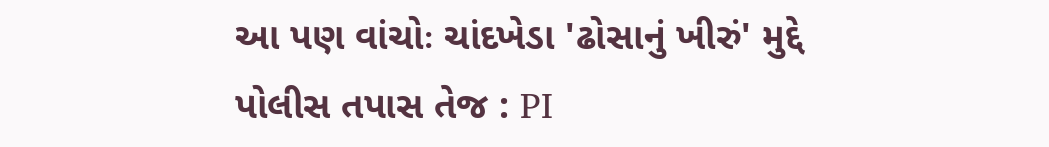આ પણ વાંચોઃ ચાંદખેડા 'ઢોસાનું ખીરું' મુદ્દે પોલીસ તપાસ તેજ : PI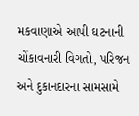મકવાણાએ આપી ઘટનાની ચોંકાવનારી વિગતો, પરિજન અને દુકાનદારના સામસામે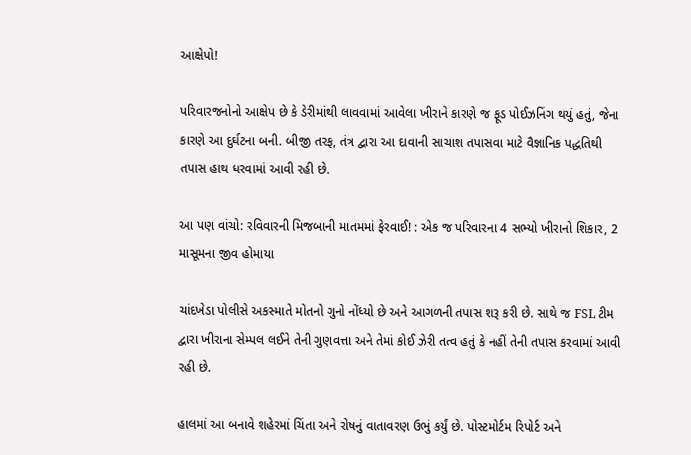આક્ષેપો!

પરિવારજનોનો આક્ષેપ છે કે ડેરીમાંથી લાવવામાં આવેલા ખીરાને કારણે જ ફૂડ પોઈઝનિંગ થયું હતું, જેના કારણે આ દુર્ઘટના બની. બીજી તરફ, તંત્ર દ્વારા આ દાવાની સાચાશ તપાસવા માટે વૈજ્ઞાનિક પદ્ધતિથી તપાસ હાથ ધરવામાં આવી રહી છે.

આ પણ વાંચો: રવિવારની મિજબાની માતમમાં ફેરવાઈ! : એક જ પરિવારના 4 સભ્યો ખીરાનો શિકાર, 2 માસૂમના જીવ હોમાયા

ચાંદખેડા પોલીસે અકસ્માતે મોતનો ગુનો નોંધ્યો છે અને આગળની તપાસ શરૂ કરી છે. સાથે જ FSL ટીમ દ્વારા ખીરાના સેમ્પલ લઈને તેની ગુણવત્તા અને તેમાં કોઈ ઝેરી તત્વ હતું કે નહીં તેની તપાસ કરવામાં આવી રહી છે.

હાલમાં આ બનાવે શહેરમાં ચિંતા અને રોષનું વાતાવરણ ઉભું કર્યું છે. પોસ્ટમોર્ટમ રિપોર્ટ અને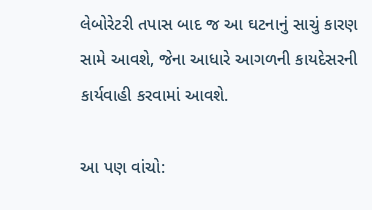લેબોરેટરી તપાસ બાદ જ આ ઘટનાનું સાચું કારણ સામે આવશે, જેના આધારે આગળની કાયદેસરની કાર્યવાહી કરવામાં આવશે.

આ પણ વાંચો: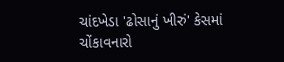ચાંદખેડા 'ઢોસાનું ખીરું' કેસમાં ચોંકાવનારો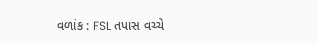વળાંક : FSL તપાસ વચ્ચે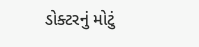ડોક્ટરનું મોટું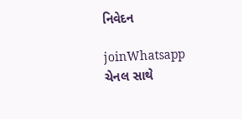નિવેદન

joinWhatsapp ચેનલ સાથે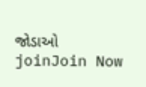જોડાઓ
joinJoin Now